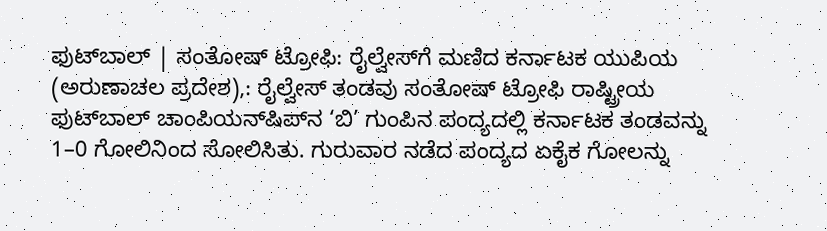ಫುಟ್‌ಬಾಲ್‌ | ಸಂತೋಷ್‌ ಟ್ರೋಫಿ: ರೈಲ್ವೇಸ್‌ಗೆ ಮಣಿದ ಕರ್ನಾಟಕ ಯುಪಿಯ (ಅರುಣಾಚಲ ಪ್ರದೇಶ),: ರೈಲ್ವೇಸ್ ತಂಡವು ಸಂತೋಷ್‌ ಟ್ರೋಫಿ ರಾಷ್ಟ್ರೀಯ ಫುಟ್‌ಬಾಲ್‌ ಚಾಂಪಿಯನ್‌ಷಿಪ್‌ನ ‘ಬಿ’ ಗುಂಪಿನ ಪಂದ್ಯದಲ್ಲಿ ಕರ್ನಾಟಕ ತಂಡವನ್ನು 1–0 ಗೋಲಿನಿಂದ ಸೋಲಿಸಿತು. ಗುರುವಾರ ನಡೆದ ಪಂದ್ಯದ ಏಕೈಕ ಗೋಲನ್ನು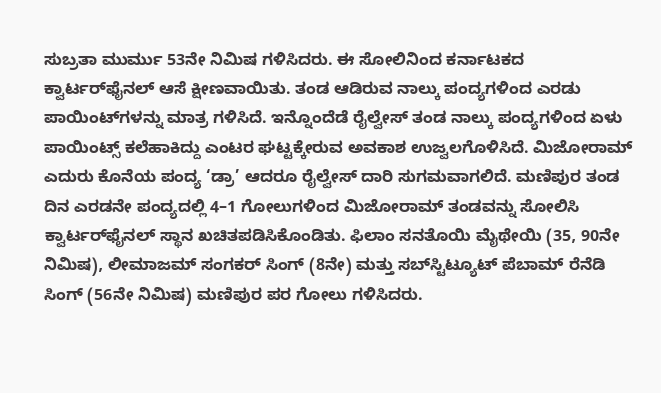ಸುಬ್ರತಾ ಮುರ್ಮು 53ನೇ ನಿಮಿಷ ಗಳಿಸಿದರು. ಈ ಸೋಲಿನಿಂದ ಕರ್ನಾಟಕದ ಕ್ವಾರ್ಟರ್‌ಫೈನಲ್ ಆಸೆ ಕ್ಷೀಣವಾಯಿತು. ತಂಡ ಆಡಿರುವ ನಾಲ್ಕು ಪಂದ್ಯಗಳಿಂದ ಎರಡು ಪಾಯಿಂಟ್‌ಗಳನ್ನು ಮಾತ್ರ ಗಳಿಸಿದೆ. ಇನ್ನೊಂದೆಡೆ ರೈಲ್ವೇಸ್ ತಂಡ ನಾಲ್ಕು ಪಂದ್ಯಗಳಿಂದ ಏಳು ಪಾಯಿಂಟ್ಸ್‌ ಕಲೆಹಾಕಿದ್ದು ಎಂಟರ ಘಟ್ಟಕ್ಕೇರುವ ಅವಕಾಶ ಉಜ್ವಲಗೊಳಿಸಿದೆ. ಮಿಜೋರಾಮ್ ಎದುರು ಕೊನೆಯ ಪಂದ್ಯ ‘ಡ್ರಾ’ ಆದರೂ ರೈಲ್ವೇಸ್‌ ದಾರಿ ಸುಗಮವಾಗಲಿದೆ. ಮಣಿಪುರ ತಂಡ ದಿನ ಎರಡನೇ ಪಂದ್ಯದಲ್ಲಿ 4–1 ಗೋಲುಗಳಿಂದ ಮಿಜೋರಾಮ್ ತಂಡವನ್ನು ಸೋಲಿಸಿ ಕ್ವಾರ್ಟರ್‌ಫೈನಲ್‌ ಸ್ಥಾನ ಖಚಿತಪಡಿಸಿಕೊಂಡಿತು. ಫಿಲಾಂ ಸನತೊಯಿ ಮೈಥೇಯಿ (35, 90ನೇ ನಿಮಿಷ), ಲೀಮಾಜಮ್ ಸಂಗಕರ್ ಸಿಂಗ್ (8ನೇ) ಮತ್ತು ಸಬ್‌ಸ್ಟಿಟ್ಯೂಟ್‌ ಪೆಬಾಮ್ ರೆನೆಡಿ ಸಿಂಗ್ (56ನೇ ನಿಮಿಷ) ಮಣಿಪುರ ಪರ ಗೋಲು ಗಳಿಸಿದರು.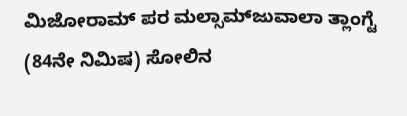ಮಿಜೋರಾಮ್ ಪರ ಮಲ್ಸಾಮ್‌ಜುವಾಲಾ ತ್ಲಾಂಗ್ಟೆ (84ನೇ ನಿಮಿಷ) ಸೋಲಿನ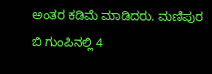ಅಂತರ ಕಡಿಮೆ ಮಾಡಿದರು. ಮಣಿಪುರ ಬಿ ಗುಂಪಿನಲ್ಲಿ 4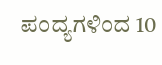ಪಂದ್ಯಗಳಿಂದ 10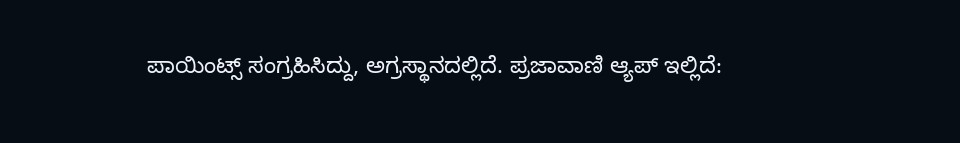ಪಾಯಿಂಟ್ಸ್‌ ಸಂಗ್ರಹಿಸಿದ್ದು, ಅಗ್ರಸ್ಥಾನದಲ್ಲಿದೆ. ಪ್ರಜಾವಾಣಿ ಆ್ಯಪ್ ಇಲ್ಲಿದೆ: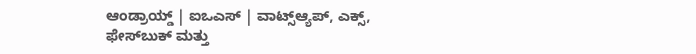ಆಂಡ್ರಾಯ್ಡ್ | ಐಒಎಸ್ | ವಾಟ್ಸ್ಆ್ಯಪ್, ಎಕ್ಸ್, ಫೇಸ್‌ಬುಕ್ ಮತ್ತು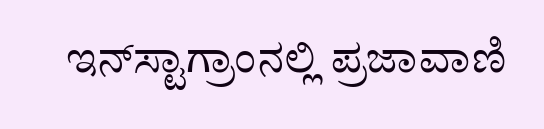ಇನ್‌ಸ್ಟಾಗ್ರಾಂನಲ್ಲಿ ಪ್ರಜಾವಾಣಿ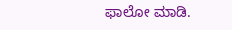ಫಾಲೋ ಮಾಡಿ.